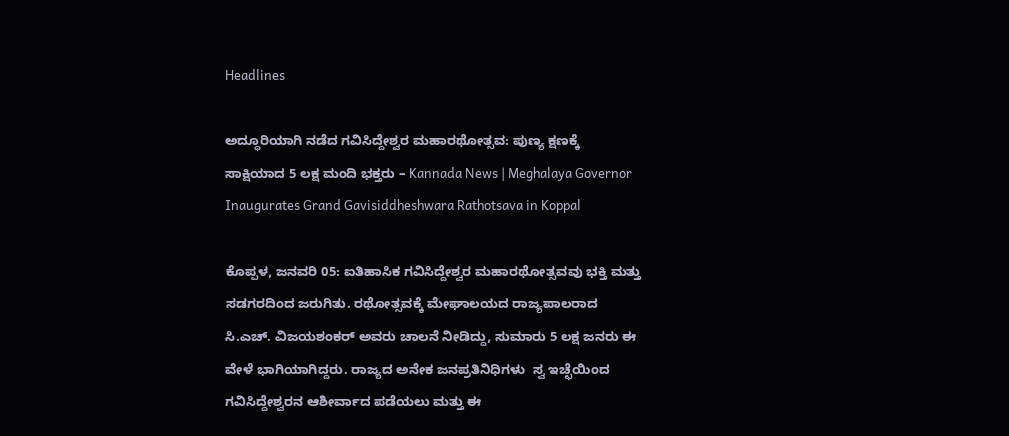Headlines

ಅದ್ಧೂರಿಯಾಗಿ ನಡೆದ ಗವಿಸಿದ್ದೇಶ್ವರ ಮಹಾರಥೋತ್ಸವ: ಪುಣ್ಯ ಕ್ಷಣಕ್ಕೆ ಸಾಕ್ಷಿಯಾದ 5 ಲಕ್ಷ ಮಂದಿ ಭಕ್ತರು – Kannada News | Meghalaya Governor Inaugurates Grand Gavisiddheshwara Rathotsava in Koppal

ಕೊಪ್ಪಳ, ಜನವರಿ 05: ಐತಿಹಾಸಿಕ ಗವಿಸಿದ್ದೇಶ್ವರ ಮಹಾರಥೋತ್ಸವವು ಭಕ್ತಿ ಮತ್ತು ಸಡಗರದಿಂದ ಜರುಗಿತು. ರಥೋತ್ಸವಕ್ಕೆ ಮೇಘಾಲಯದ ರಾಜ್ಯಪಾಲರಾದ ಸಿ.ಎಚ್. ವಿಜಯಶಂಕರ್ ಅವರು ಚಾಲನೆ ನೀಡಿದ್ದು, ಸುಮಾರು 5 ಲಕ್ಷ ಜನರು ಈ ವೇಳೆ ಭಾಗಿಯಾಗಿದ್ದರು. ರಾಜ್ಯದ ಅನೇಕ ಜನಪ್ರತಿನಿಧಿಗಳು  ಸ್ವ ಇಚ್ಛೆಯಿಂದ ಗವಿಸಿದ್ದೇಶ್ವರನ ಆಶೀರ್ವಾದ ಪಡೆಯಲು ಮತ್ತು ಈ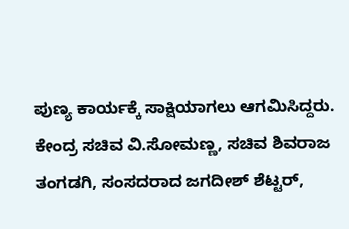ಪುಣ್ಯ ಕಾರ್ಯಕ್ಕೆ ಸಾಕ್ಷಿಯಾಗಲು ಆಗಮಿಸಿದ್ದರು. ಕೇಂದ್ರ ಸಚಿವ ವಿ.ಸೋಮಣ್ಣ, ಸಚಿವ ಶಿವರಾಜ ತಂಗಡಗಿ, ಸಂಸದರಾದ ಜಗದೀಶ್ ಶೆಟ್ಟರ್,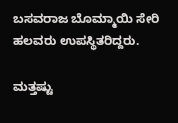ಬಸವರಾಜ ಬೊಮ್ಮಾಯಿ ಸೇರಿ ಹಲವರು ಉಪಸ್ಥಿತರಿದ್ದರು.

ಮತ್ತಷ್ಟು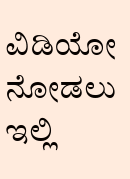ವಿಡಿಯೋ ನೋಡಲು ಇಲ್ಲಿ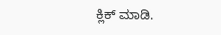ಕ್ಲಿಕ್ ಮಾಡಿ.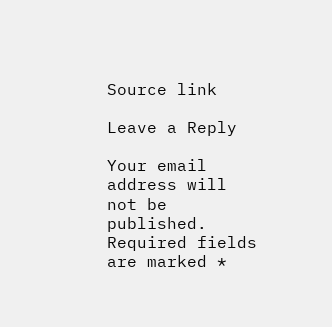Source link

Leave a Reply

Your email address will not be published. Required fields are marked *